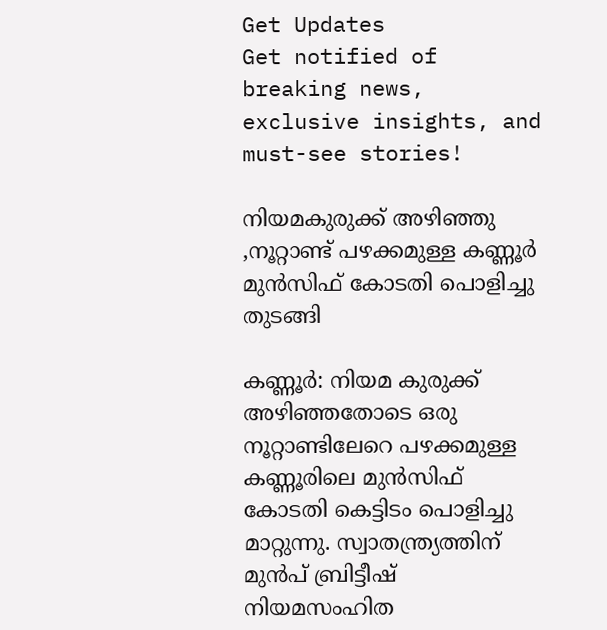Get Updates
Get notified of breaking news, exclusive insights, and must-see stories!

നിയമകുരുക്ക് അഴിഞ്ഞു ,നൂറ്റാണ്ട് പഴക്കമുള്ള കണ്ണൂര്‍ മുന്‍സിഫ് കോടതി പൊളിച്ചു തുടങ്ങി

കണ്ണൂര്‍: നിയമ കുരുക്ക് അഴിഞ്ഞതോടെ ഒരു നൂറ്റാണ്ടിലേറെ പഴക്കമുള്ള കണ്ണൂരിലെ മുന്‍സിഫ് കോടതി കെട്ടിടം പൊളിച്ചു മാറ്റുന്നു. സ്വാതന്ത്ര്യത്തിന് മുന്‍പ് ബ്രിട്ടീഷ് നിയമസംഹിത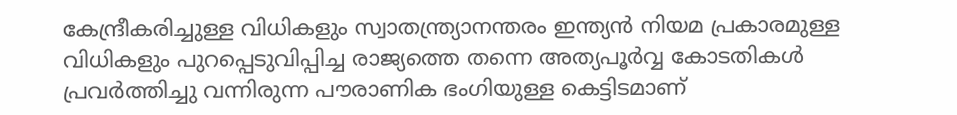കേന്ദ്രീകരിച്ചുള്ള വിധികളും സ്വാതന്ത്ര്യാനന്തരം ഇന്ത്യന്‍ നിയമ പ്രകാരമുള്ള വിധികളും പുറപ്പെടുവിപ്പിച്ച രാജ്യത്തെ തന്നെ അത്യപൂര്‍വ്വ കോടതികള്‍ പ്രവര്‍ത്തിച്ചു വന്നിരുന്ന പൗരാണിക ഭംഗിയുള്ള കെട്ടിടമാണ്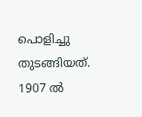പൊളിച്ചു തുടങ്ങിയത്. 1907 ല്‍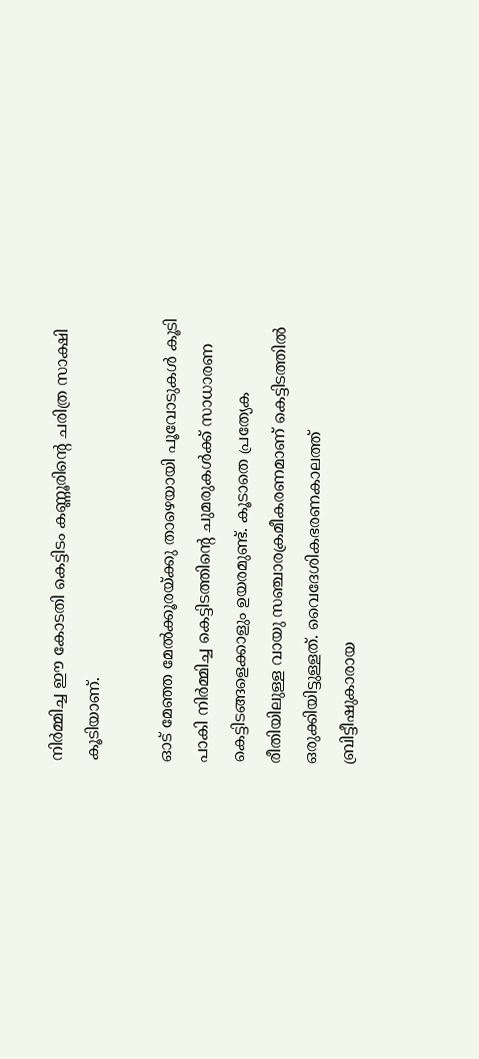നിര്‍മ്മിച്ച ഈ കോടതി കെട്ടിടം കണ്ണൂരിന്റെ ചരിത്ര സാക്ഷി കൂടിയാണ്.

ഓട് മേഞ്ഞ മേല്‍ക്കൂരയ്ക്കു താഴെയായി പൂവോടുകള്‍ കൂടി പാകി നിര്‍മ്മിച്ച കെട്ടിടത്തിന്റെ ചുമരുകള്‍ക്ക് സാധാരണ കെട്ടിടങ്ങളെക്കാളും ഉയരമുണ്ട്. കൂടാതെ പ്രത്യേക രീതിയിലുള്ള വായു സഞ്ചാരക്രമീകരണമാണ് കെട്ടിടത്തില്‍ ഒരുക്കിയിട്ടുള്ളത്. വൈദേശികഭരണകാലത്ത് ബ്രിട്ടീഷുകാരായ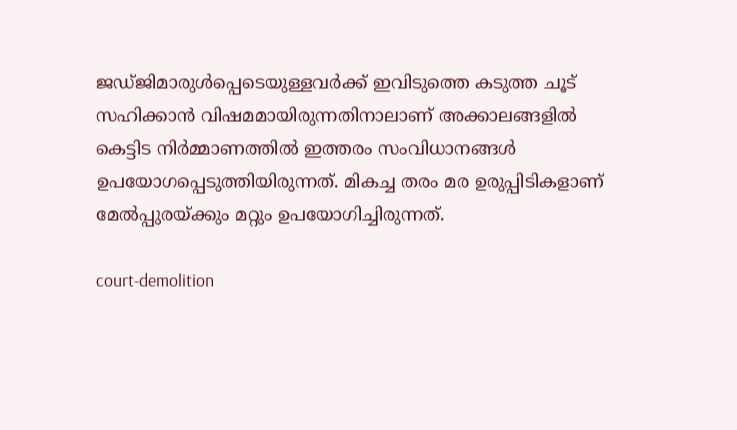ജഡ്ജിമാരുള്‍പ്പെടെയുള്ളവര്‍ക്ക് ഇവിടുത്തെ കടുത്ത ചൂട് സഹിക്കാന്‍ വിഷമമായിരുന്നതിനാലാണ് അക്കാലങ്ങളില്‍ കെട്ടിട നിര്‍മ്മാണത്തില്‍ ഇത്തരം സംവിധാനങ്ങള്‍ ഉപയോഗപ്പെടുത്തിയിരുന്നത്. മികച്ച തരം മര ഉരുപ്പിടികളാണ് മേല്‍പ്പുരയ്ക്കും മറ്റും ഉപയോഗിച്ചിരുന്നത്.

court-demolition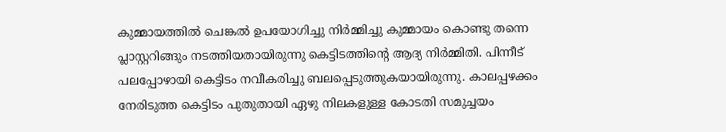കുമ്മായത്തില്‍ ചെങ്കല്‍ ഉപയോഗിച്ചു നിര്‍മ്മിച്ചു കുമ്മായം കൊണ്ടു തന്നെ പ്ലാസ്റ്ററിങ്ങും നടത്തിയതായിരുന്നു കെട്ടിടത്തിന്റെ ആദ്യ നിര്‍മ്മിതി. പിന്നീട് പലപ്പോഴായി കെട്ടിടം നവീകരിച്ചു ബലപ്പെടുത്തുകയായിരുന്നു. കാലപ്പഴക്കം നേരിടുത്ത കെട്ടിടം പുതുതായി ഏഴു നിലകളുള്ള കോടതി സമുച്ചയം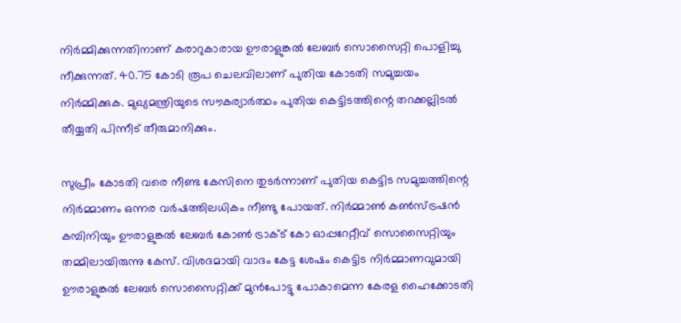നിര്‍മ്മിക്കുന്നതിനാണ് കരാറുകാരായ ഊരാളുങ്കല്‍ ലേബര്‍ സൊസൈറ്റി പൊളിച്ചു നീക്കുന്നത്. 40.75 കോടി രൂപ ചെലവിലാണ് പുതിയ കോടതി സമുച്ചയം നിര്‍മ്മിക്കുക. മുഖ്യമന്ത്രിയുടെ സൗകര്യാര്‍ത്ഥം പുതിയ കെട്ടിടത്തിന്റെ തറക്കല്ലിടല്‍ തീയ്യതി പിന്നീട് തീരുമാനിക്കും.

സുപ്രീം കോടതി വരെ നീണ്ട കേസിനെ തുടര്‍ന്നാണ് പുതിയ കെട്ടിട സമുച്ചത്തിന്റെ നിര്‍മ്മാണം ഒന്നര വര്‍ഷത്തിലധികം നീണ്ടു പോയത്. നിര്‍മ്മാണ്‍ കണ്‍സ്ട്രഷന്‍ കമ്പിനിയും ഊരാളുങ്കല്‍ ലേബര്‍ കോണ്‍ ട്രാക്ട് കോ ഓപ്പറേറ്റീവ് സൊസൈറ്റിയും തമ്മിലായിരുന്നു കേസ്. വിശദമായി വാദം കേട്ട ശേഷം കെട്ടിട നിര്‍മ്മാണവുമായി ഊരാളുങ്കല്‍ ലേബര്‍ സൊസൈറ്റിക്ക് മുന്‍പോട്ടു പോകാമെന്ന കേരള ഹൈക്കോടതി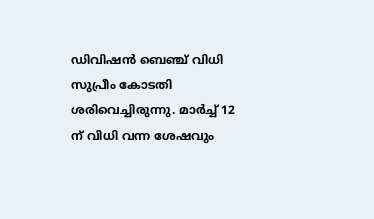ഡിവിഷന്‍ ബെഞ്ച് വിധി സുപ്രീം കോടതി ശരിവെച്ചിരുന്നു. മാര്‍ച്ച് 12 ന് വിധി വന്ന ശേഷവും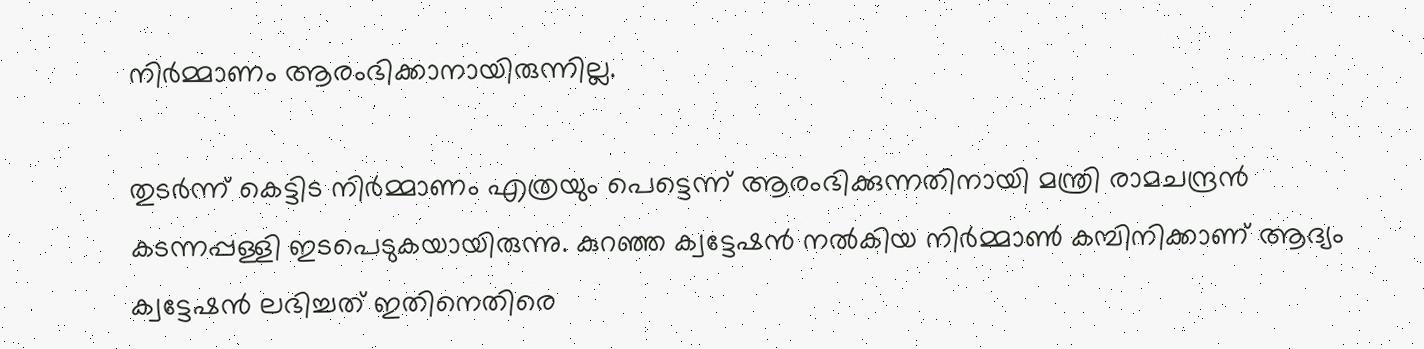നിര്‍മ്മാണം ആരംഭിക്കാനായിരുന്നില്ല.

തുടര്‍ന്ന് കെട്ടിട നിര്‍മ്മാണം എത്രയും പെട്ടെന്ന് ആരംഭിക്കുന്നതിനായി മന്ത്രി രാമചന്ദ്രന്‍ കടന്നപ്പള്ളി ഇടപെടുകയായിരുന്നു. കുറഞ്ഞ ക്വട്ടേഷന്‍ നല്‍കിയ നിര്‍മ്മാണ്‍ കമ്പിനിക്കാണ് ആദ്യം ക്വട്ടേഷന്‍ ലഭിച്ചത് ഇതിനെതിരെ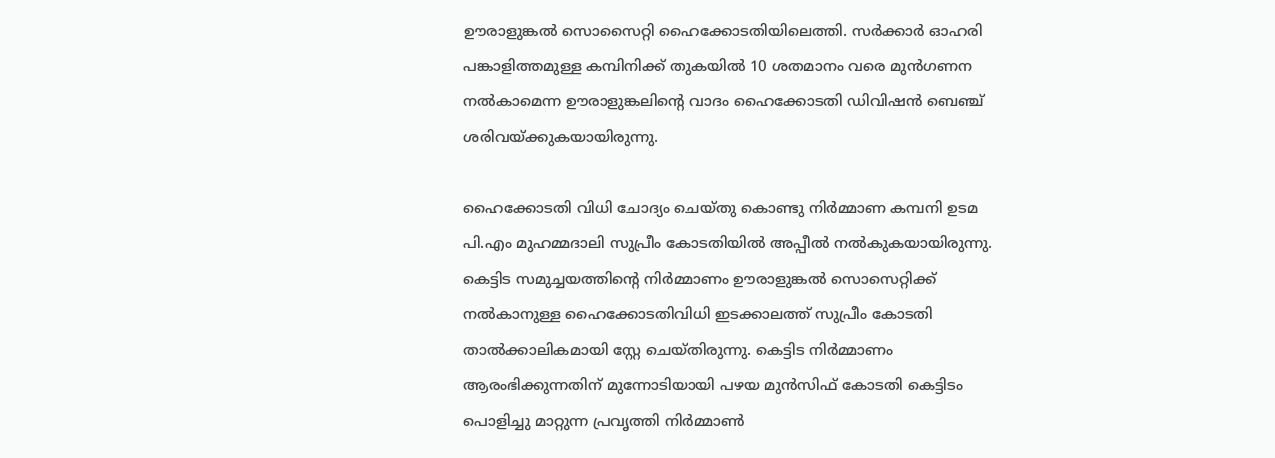ഊരാളുങ്കല്‍ സൊസൈറ്റി ഹൈക്കോടതിയിലെത്തി. സര്‍ക്കാര്‍ ഓഹരി പങ്കാളിത്തമുള്ള കമ്പിനിക്ക് തുകയില്‍ 10 ശതമാനം വരെ മുന്‍ഗണന നല്‍കാമെന്ന ഊരാളുങ്കലിന്റെ വാദം ഹൈക്കോടതി ഡിവിഷന്‍ ബെഞ്ച് ശരിവയ്ക്കുകയായിരുന്നു.

ഹൈക്കോടതി വിധി ചോദ്യം ചെയ്തു കൊണ്ടു നിര്‍മ്മാണ കമ്പനി ഉടമ പി.എം മുഹമ്മദാലി സുപ്രീം കോടതിയില്‍ അപ്പീല്‍ നല്‍കുകയായിരുന്നു. കെട്ടിട സമുച്ചയത്തിന്റെ നിര്‍മ്മാണം ഊരാളുങ്കല്‍ സൊസെറ്റിക്ക് നല്‍കാനുള്ള ഹൈക്കോടതിവിധി ഇടക്കാലത്ത് സുപ്രീം കോടതി താല്‍ക്കാലികമായി സ്റ്റേ ചെയ്തിരുന്നു. കെട്ടിട നിര്‍മ്മാണം ആരംഭിക്കുന്നതിന് മുന്നോടിയായി പഴയ മുന്‍സിഫ് കോടതി കെട്ടിടം പൊളിച്ചു മാറ്റുന്ന പ്രവൃത്തി നിര്‍മ്മാണ്‍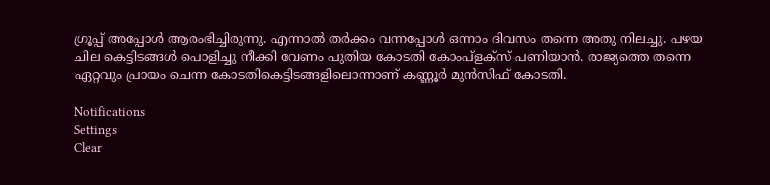ഗ്രൂപ്പ് അപ്പോള്‍ ആരംഭിച്ചിരുന്നു. എന്നാല്‍ തര്‍ക്കം വന്നപ്പോള്‍ ഒന്നാം ദിവസം തന്നെ അതു നിലച്ചു. പഴയ ചില കെട്ടിടങ്ങള്‍ പൊളിച്ചു നീക്കി വേണം പുതിയ കോടതി കോംപ്‌ളക്‌സ് പണിയാന്‍. രാജ്യത്തെ തന്നെ ഏറ്റവും പ്രായം ചെന്ന കോടതികെട്ടിടങ്ങളിലൊന്നാണ് കണ്ണൂര്‍ മുന്‍സിഫ് കോടതി.

Notifications
Settings
Clear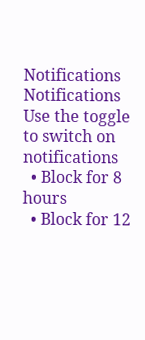Notifications
Notifications
Use the toggle to switch on notifications
  • Block for 8 hours
  • Block for 12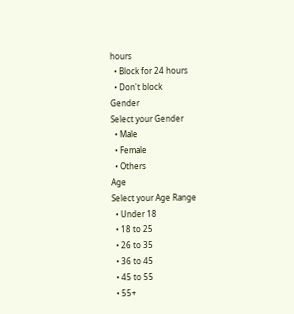hours
  • Block for 24 hours
  • Don't block
Gender
Select your Gender
  • Male
  • Female
  • Others
Age
Select your Age Range
  • Under 18
  • 18 to 25
  • 26 to 35
  • 36 to 45
  • 45 to 55
  • 55+